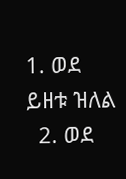1. ወደ ይዘቱ ዝለል
  2. ወደ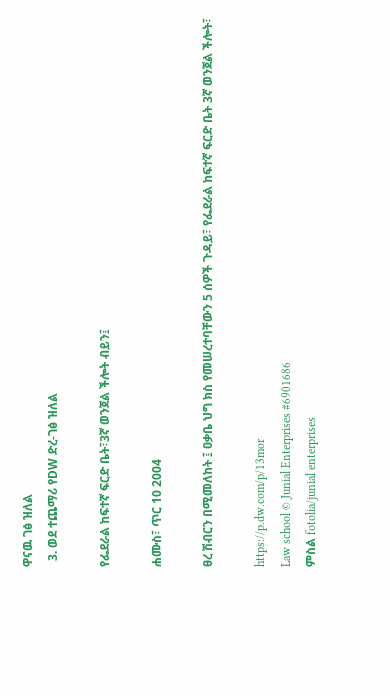ዋናዉ ገፅ ዝለል
  3. ወደ ተጨማሪ የDW ድረ-ገፅ ዝለል

የፌደራል ከፍተኛ ፍርድ ቤት፣3ኛ ወንጀል ችሎት ብይን፤

ሐሙስ፣ ጥር 10 2004

ፀረ ሽብርን በሚመለከት ፤ ዐቃቤ ህግ ክስ የመሠረተባቸውን 5 ሰዎች ጉዳይ፣ የፌደራል ከፍተኛ ፍርድ ቤት 3ኛ ወንጀል ችሎት፣

https://p.dw.com/p/13mor
Law school © Junial Enterprises #6901686
ምስል fotolia/junial enterprises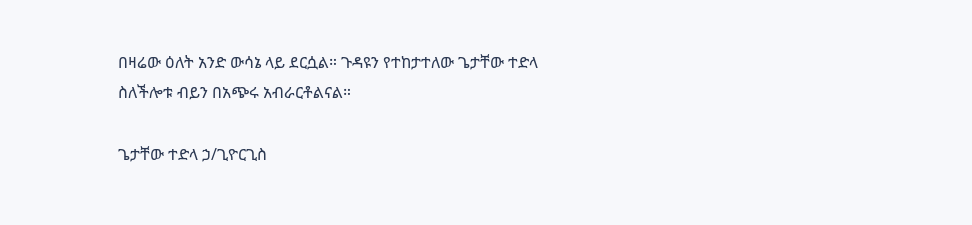በዛሬው ዕለት አንድ ውሳኔ ላይ ደርሷል። ጉዳዩን የተከታተለው ጌታቸው ተድላ ስለችሎቱ ብይን በአጭሩ አብራርቶልናል።

ጌታቸው ተድላ ኃ/ጊዮርጊስ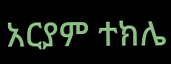አርያም ተክሌ